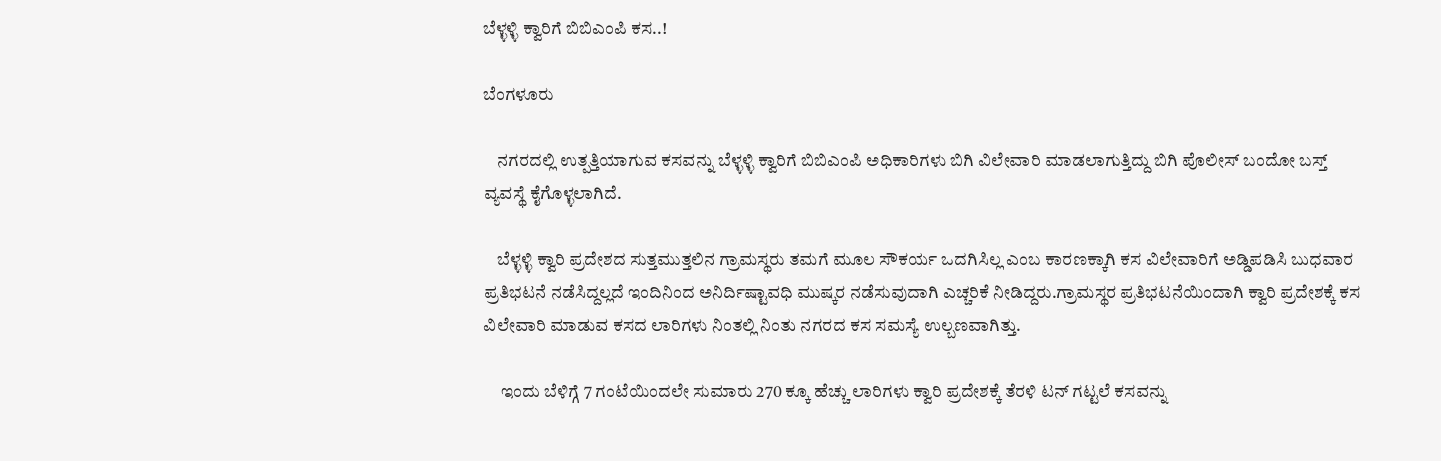ಬೆಳ್ಳಳ್ಳಿ ಕ್ವಾರಿಗೆ ಬಿಬಿಎಂಪಿ ಕಸ..!

ಬೆಂಗಳೂರು

    ನಗರದಲ್ಲಿ ಉತ್ಪತ್ತಿಯಾಗುವ ಕಸವನ್ನು ಬೆಳ್ಳಳ್ಳಿ ಕ್ವಾರಿಗೆ ಬಿಬಿಎಂಪಿ ಅಧಿಕಾರಿಗಳು ಬಿಗಿ ವಿಲೇವಾರಿ ಮಾಡಲಾಗುತ್ತಿದ್ದು ಬಿಗಿ ಪೊಲೀಸ್ ಬಂದೋ ಬಸ್ತ್ ವ್ಯವಸ್ಥೆ ಕೈಗೊಳ್ಳಲಾಗಿದೆ.

    ಬೆಳ್ಳಳ್ಳಿ ಕ್ವಾರಿ ಪ್ರದೇಶದ ಸುತ್ತಮುತ್ತಲಿನ ಗ್ರಾಮಸ್ಥರು ತಮಗೆ ಮೂಲ ಸೌಕರ್ಯ ಒದಗಿಸಿಲ್ಲ ಎಂಬ ಕಾರಣಕ್ಕಾಗಿ ಕಸ ವಿಲೇವಾರಿಗೆ ಅಡ್ಡಿಪಡಿಸಿ ಬುಧವಾರ ಪ್ರತಿಭಟನೆ ನಡೆಸಿದ್ದಲ್ಲದೆ ಇಂದಿನಿಂದ ಅನಿರ್ದಿಷ್ಟಾವಧಿ ಮುಷ್ಕರ ನಡೆಸುವುದಾಗಿ ಎಚ್ಚರಿಕೆ ನೀಡಿದ್ದರು.ಗ್ರಾಮಸ್ಥರ ಪ್ರತಿಭಟನೆಯಿಂದಾಗಿ ಕ್ವಾರಿ ಪ್ರದೇಶಕ್ಕೆ ಕಸ ವಿಲೇವಾರಿ ಮಾಡುವ ಕಸದ ಲಾರಿಗಳು ನಿಂತಲ್ಲಿ ನಿಂತು ನಗರದ ಕಸ ಸಮಸ್ಯೆ ಉಲ್ಬಣವಾಗಿತ್ತು.

     ಇಂದು ಬೆಳಿಗ್ಗೆ 7 ಗಂಟೆಯಿಂದಲೇ ಸುಮಾರು 270 ಕ್ಕೂ ಹೆಚ್ಚು ಲಾರಿಗಳು ಕ್ವಾರಿ ಪ್ರದೇಶಕ್ಕೆ ತೆರಳಿ ಟನ್ ಗಟ್ಟಲೆ ಕಸವನ್ನು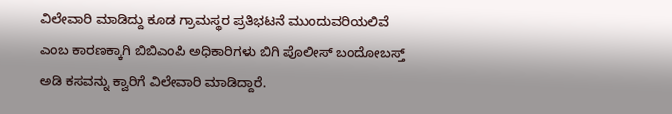ವಿಲೇವಾರಿ ಮಾಡಿದ್ದು ಕೂಡ ಗ್ರಾಮಸ್ಥರ ಪ್ರತಿಭಟನೆ ಮುಂದುವರಿಯಲಿವೆ ಎಂಬ ಕಾರಣಕ್ಕಾಗಿ ಬಿಬಿಎಂಪಿ ಅಧಿಕಾರಿಗಳು ಬಿಗಿ ಪೊಲೀಸ್ ಬಂದೋಬಸ್ತ್ ಅಡಿ ಕಸವನ್ನು ಕ್ವಾರಿಗೆ ವಿಲೇವಾರಿ ಮಾಡಿದ್ದಾರೆ.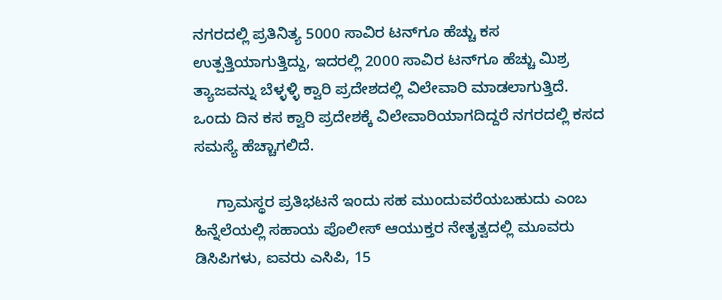ನಗರದಲ್ಲಿ ಪ್ರತಿನಿತ್ಯ 5000 ಸಾವಿರ ಟನ್‍ಗೂ ಹೆಚ್ಚು ಕಸ ಉತ್ಪತ್ತಿಯಾಗುತ್ತಿದ್ದು, ಇದರಲ್ಲಿ 2000 ಸಾವಿರ ಟನ್‍ಗೂ ಹೆಚ್ಚು ಮಿಶ್ರ ತ್ಯಾಜವನ್ನು ಬೆಳ್ಳಳ್ಳಿ ಕ್ವಾರಿ ಪ್ರದೇಶದಲ್ಲಿ ವಿಲೇವಾರಿ ಮಾಡಲಾಗುತ್ತಿದೆ. ಒಂದು ದಿನ ಕಸ ಕ್ವಾರಿ ಪ್ರದೇಶಕ್ಕೆ ವಿಲೇವಾರಿಯಾಗದಿದ್ದರೆ ನಗರದಲ್ಲಿ ಕಸದ ಸಮಸ್ಯೆ ಹೆಚ್ಚಾಗಲಿದೆ.

     ಗ್ರಾಮಸ್ಥರ ಪ್ರತಿಭಟನೆ ಇಂದು ಸಹ ಮುಂದುವರೆಯಬಹುದು ಎಂಬ ಹಿನ್ನೆಲೆಯಲ್ಲಿ ಸಹಾಯ ಪೊಲೀಸ್ ಆಯುಕ್ತರ ನೇತೃತ್ವದಲ್ಲಿ ಮೂವರು ಡಿಸಿಪಿಗಳು, ಐವರು ಎಸಿಪಿ, 15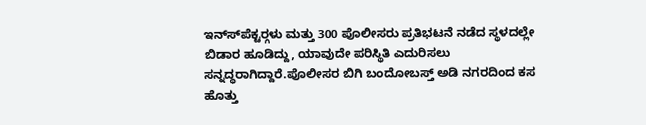ಇನ್ಸ್‍ಪೆಕ್ಟರ್‍ಗಳು ಮತ್ತು 300 ಪೊಲೀಸರು ಪ್ರತಿಭಟನೆ ನಡೆದ ಸ್ಥಳದಲ್ಲೇ ಬಿಡಾರ ಹೂಡಿದ್ದು, ಯಾವುದೇ ಪರಿಸ್ಥಿತಿ ಎದುರಿಸಲು ಸನ್ನದ್ಧರಾಗಿದ್ದಾರೆ.ಪೊಲೀಸರ ಬಿಗಿ ಬಂದೋಬಸ್ತ್ ಅಡಿ ನಗರದಿಂದ ಕಸ ಹೊತ್ತು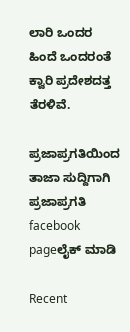ಲಾರಿ ಒಂದರ ಹಿಂದೆ ಒಂದರಂತೆ ಕ್ವಾರಿ ಪ್ರದೇಶದತ್ತ ತೆರಳಿವೆ.

ಪ್ರಜಾಪ್ರಗತಿಯಿಂದ ತಾಜಾ ಸುದ್ದಿಗಾಗಿ ಪ್ರಜಾಪ್ರಗತಿ facebook pageಲೈಕ್ ಮಾಡಿ

Recent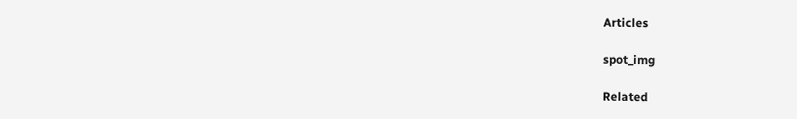Articles

spot_img

Related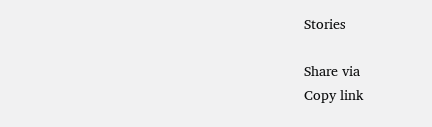Stories

Share via
Copy link